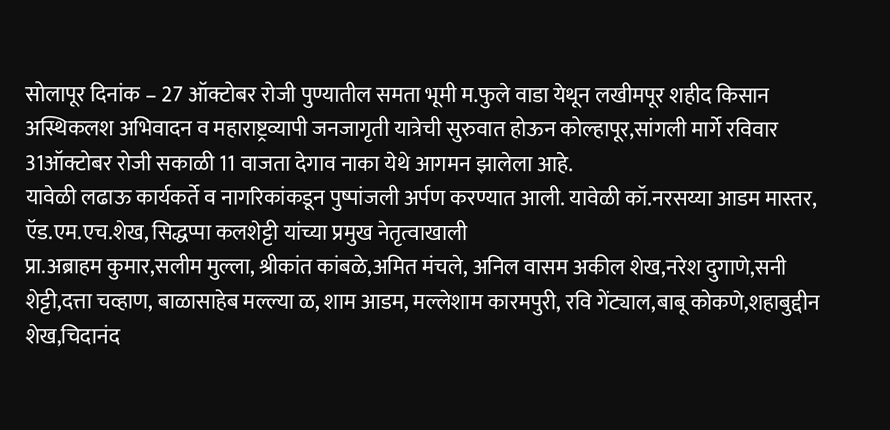सोलापूर दिनांक – 27 ऑक्टोबर रोजी पुण्यातील समता भूमी म.फुले वाडा येथून लखीमपूर शहीद किसान अस्थिकलश अभिवादन व महाराष्ट्रव्यापी जनजागृती यात्रेची सुरुवात होऊन कोल्हापूर,सांगली मार्गे रविवार 31ऑक्टोबर रोजी सकाळी 11 वाजता देगाव नाका येथे आगमन झालेला आहे.
यावेळी लढाऊ कार्यकर्ते व नागरिकांकडून पुष्पांजली अर्पण करण्यात आली. यावेळी कॉ.नरसय्या आडम मास्तर, ऍड.एम.एच.शेख, सिद्धप्पा कलशेट्टी यांच्या प्रमुख नेतृत्वाखाली
प्रा.अब्राहम कुमार,सलीम मुल्ला, श्रीकांत कांबळे,अमित मंचले, अनिल वासम अकील शेख,नरेश दुगाणे,सनी शेट्टी,दत्ता चव्हाण, बाळासाहेब मल्ल्या ळ, शाम आडम, मल्लेशाम कारमपुरी, रवि गेंट्याल,बाबू कोकणे,शहाबुद्दीन शेख,चिदानंद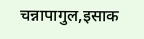चन्नापागुल,इसाक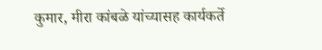कुमार, मीरा कांबळे यांच्यासह कार्यकर्ते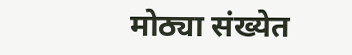मोठ्या संख्येत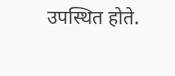उपस्थित होते.